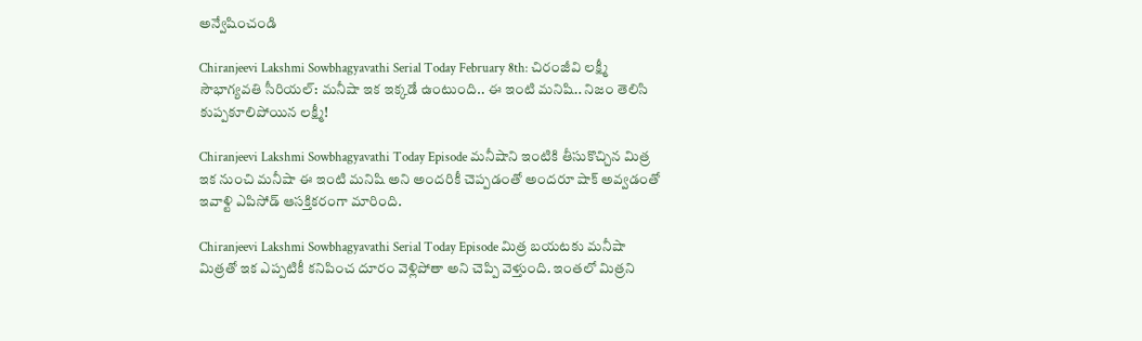అన్వేషించండి

Chiranjeevi Lakshmi Sowbhagyavathi Serial Today February 8th: చిరంజీవి లక్ష్మీ సౌభాగ్యవతి సీరియల్: మనీషా ఇక ఇక్కడే ఉంటుంది.. ఈ ఇంటి మనిషి.. నిజం తెలిసి కుప్పకూలిపోయిన లక్ష్మీ!

Chiranjeevi Lakshmi Sowbhagyavathi Today Episode మనీషాని ఇంటికి తీసుకొచ్చిన మిత్ర ఇక నుంచి మనీషా ఈ ఇంటి మనిషి అని అందరికీ చెప్పడంతో అందరూ షాక్ అవ్వడంతో ఇవాళ్టి ఎపిసోడ్ ఆసక్తికరంగా మారింది.

Chiranjeevi Lakshmi Sowbhagyavathi Serial Today Episode మిత్ర బయటకు మనీషా మిత్రతో ఇక ఎప్పటికీ కనిపించ దూరం వెళ్లిపోతా అని చెప్పి వెళ్తుంది. ఇంతలో మిత్రని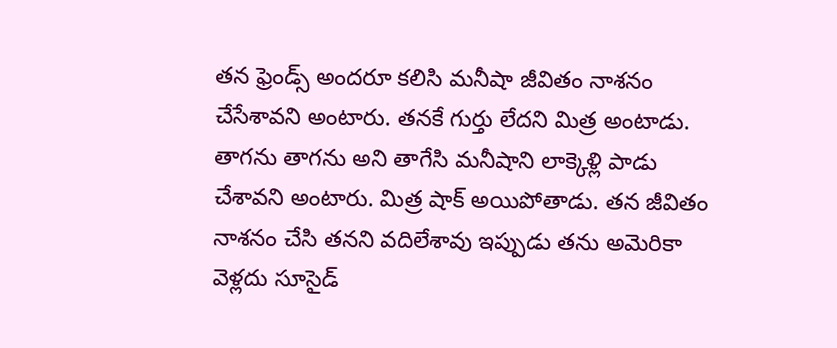తన ఫ్రెండ్స్ అందరూ కలిసి మనీషా జీవితం నాశనం చేసేశావని అంటారు. తనకే గుర్తు లేదని మిత్ర అంటాడు. తాగను తాగను అని తాగేసి మనీషాని లాక్కెళ్లి పాడు చేశావని అంటారు. మిత్ర షాక్ అయిపోతాడు. తన జీవితం నాశనం చేసి తనని వదిలేశావు ఇప్పుడు తను అమెరికా వెళ్లదు సూసైడ్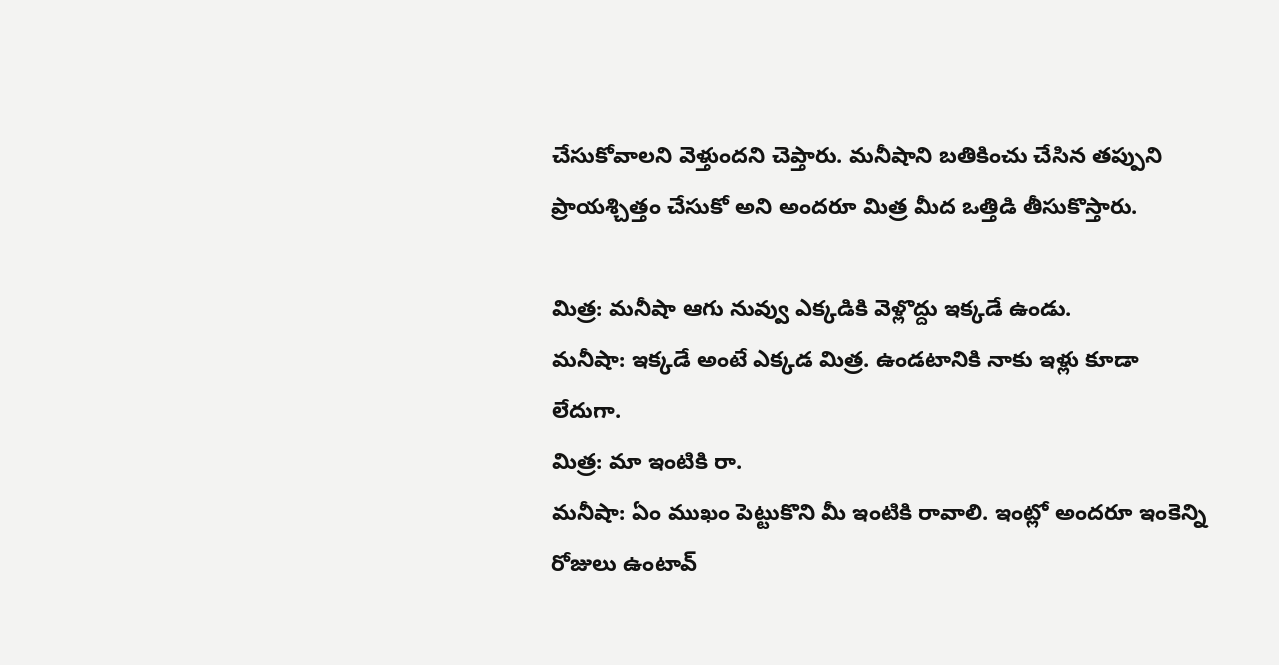చేసుకోవాలని వెళ్తుందని చెప్తారు. మనీషాని బతికించు చేసిన తప్పుని ప్రాయశ్చిత్తం చేసుకో అని అందరూ మిత్ర మీద ఒత్తిడి తీసుకొస్తారు.

మిత్ర: మనీషా ఆగు నువ్వు ఎక్కడికి వెళ్లొద్దు ఇక్కడే ఉండు.
మనీషా: ఇక్కడే అంటే ఎక్కడ మిత్ర. ఉండటానికి నాకు ఇళ్లు కూడా లేదుగా.
మిత్ర: మా ఇంటికి రా.
మనీషా: ఏం ముఖం పెట్టుకొని మీ ఇంటికి రావాలి. ఇంట్లో అందరూ ఇంకెన్ని రోజులు ఉంటావ్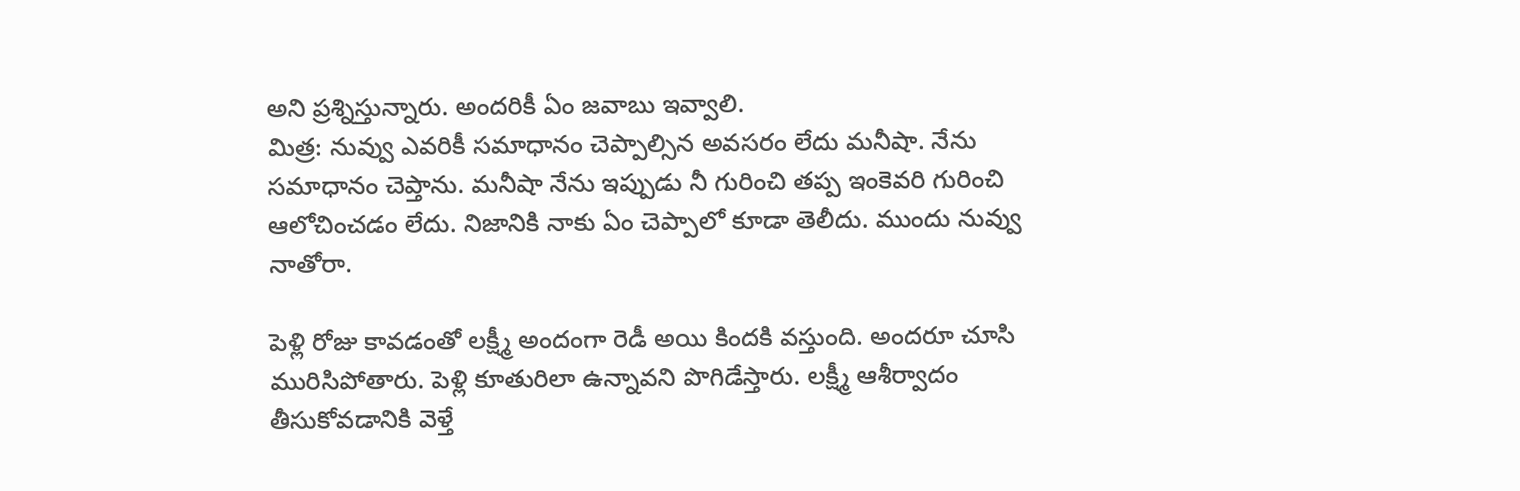అని ప్రశ్నిస్తున్నారు. అందరికీ ఏం జవాబు ఇవ్వాలి.
మిత్ర: నువ్వు ఎవరికీ సమాధానం చెప్పాల్సిన అవసరం లేదు మనీషా. నేను సమాధానం చెప్తాను. మనీషా నేను ఇప్పుడు నీ గురించి తప్ప ఇంకెవరి గురించి ఆలోచించడం లేదు. నిజానికి నాకు ఏం చెప్పాలో కూడా తెలీదు. ముందు నువ్వు నాతోరా.

పెళ్లి రోజు కావడంతో లక్ష్మీ అందంగా రెడీ అయి కిందకి వస్తుంది. అందరూ చూసి మురిసిపోతారు. పెళ్లి కూతురిలా ఉన్నావని పొగిడేస్తారు. లక్ష్మీ ఆశీర్వాదం తీసుకోవడానికి వెళ్తే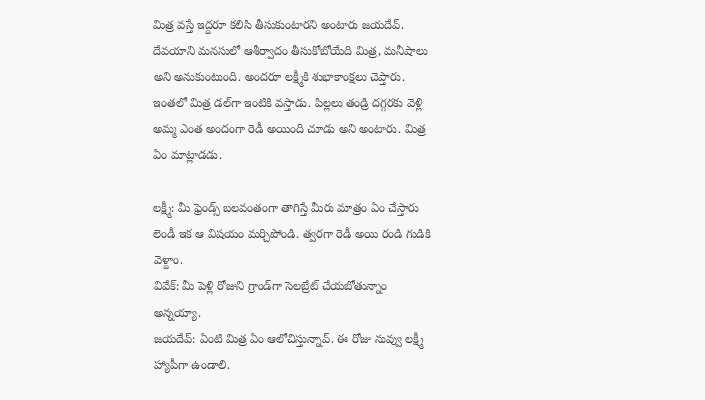మిత్ర వస్తే ఇద్దరూ కలిసి తీసుకుంటారని అంటారు జయదేవ్. దేవయాని మనసులో ఆశీర్వాదం తీసుకోబోయేది మిత్ర, మనీషాలు అని అనుకుంటుంది. అందరూ లక్ష్మీకి శుభాకాంక్షలు చెప్తారు. ఇంతలో మిత్ర డల్‌గా ఇంటికి వస్తాడు. పిల్లలు తండ్రి దగ్గరకు వెళ్లి అమ్మ ఎంత అందంగా రెడీ అయింది చూడు అని అంటారు. మిత్ర ఏం మాట్లాడడు.

లక్ష్మీ: మీ ఫ్రెండ్స్ బలవంతంగా తాగిస్తే మీరు మాత్రం ఏం చేస్తారు లెండీ ఇక ఆ విషయం మర్చిపోండి. త్వరగా రెడీ అయి రండి గుడికి వెళ్దాం.
వివేక్: మీ పెళ్లి రోజుని గ్రాండ్‌గా సెలబ్రేట్ చేయబోతున్నాం అన్నయ్యా.
జయదేవ్: ఏంటి మిత్ర ఏం ఆలోచిస్తున్నావ్. ఈ రోజు నువ్వు లక్ష్మీ హ్యాపీగా ఉండాలి.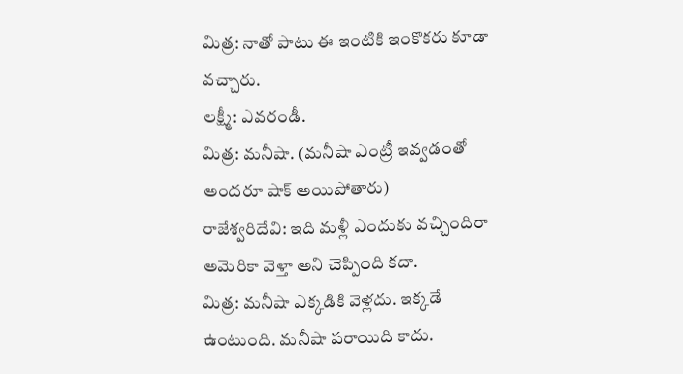మిత్ర: నాతో పాటు ఈ ఇంటికి ఇంకొకరు కూడా వచ్చారు.
లక్ష్మీ: ఎవరండీ.
మిత్ర: మనీషా. (మనీషా ఎంట్రీ ఇవ్వడంతో అందరూ షాక్ అయిపోతారు)
రాజేశ్వరిదేవి: ఇది మళ్లీ ఎందుకు వచ్చిందిరా అమెరికా వెళ్తా అని చెప్పింది కదా.
మిత్ర: మనీషా ఎక్కడికి వెళ్లదు. ఇక్కడే ఉంటుంది. మనీషా పరాయిది కాదు.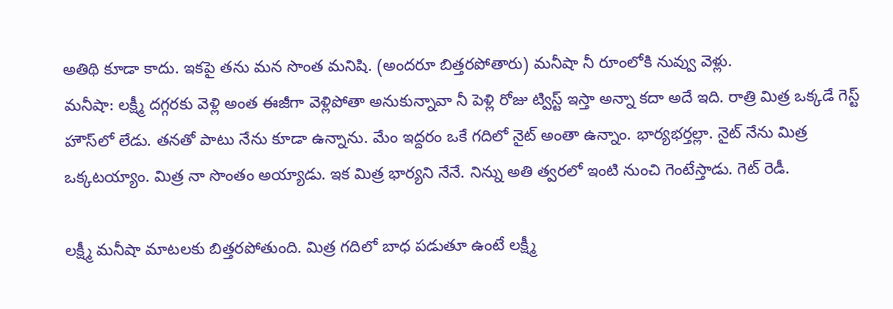అతిథి కూడా కాదు. ఇకపై తను మన సొంత మనిషి. (అందరూ బిత్తరపోతారు) మనీషా నీ రూంలోకి నువ్వు వెళ్లు.
మనీషా: లక్ష్మీ దగ్గరకు వెళ్లి అంత ఈజీగా వెళ్లిపోతా అనుకున్నావా నీ పెళ్లి రోజు ట్విస్ట్ ఇస్తా అన్నా కదా అదే ఇది. రాత్రి మిత్ర ఒక్కడే గెస్ట్ హౌస్‌లో లేడు. తనతో పాటు నేను కూడా ఉన్నాను. మేం ఇద్దరం ఒకే గదిలో నైట్ అంతా ఉన్నాం. భార్యభర్తల్లా. నైట్ నేను మిత్ర ఒక్కటయ్యాం. మిత్ర నా సొంతం అయ్యాడు. ఇక మిత్ర భార్యని నేనే. నిన్ను అతి త్వరలో ఇంటి నుంచి గెంటేస్తాడు. గెట్ రెడీ.

లక్ష్మీ మనీషా మాటలకు బిత్తరపోతుంది. మిత్ర గదిలో బాధ పడుతూ ఉంటే లక్ష్మీ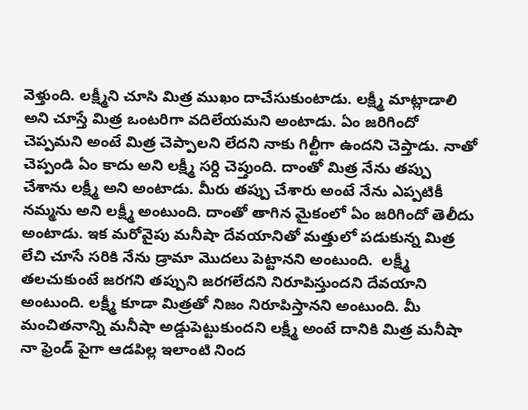వెళ్తుంది. లక్ష్మీని చూసి మిత్ర ముఖం దాచేసుకుంటాడు. లక్ష్మీ మాట్లాడాలి అని చూస్తే మిత్ర ఒంటరిగా వదిలేయమని అంటాడు. ఏం జరిగిందో చెప్పమని అంటే మిత్ర చెప్పాలని లేదని నాకు గిల్టీగా ఉందని చెప్తాడు. నాతో చెప్పండి ఏం కాదు అని లక్ష్మీ సర్ది చెప్తుంది. దాంతో మిత్ర నేను తప్పు చేశాను లక్ష్మీ అని అంటాడు. మీరు తప్పు చేశారు అంటే నేను ఎప్పటికీ నమ్మను అని లక్ష్మీ అంటుంది. దాంతో తాగిన మైకంలో ఏం జరిగిందో తెలీదు అంటాడు. ఇక మరోవైపు మనీషా దేవయానితో మత్తులో పడుకున్న మిత్ర లేచి చూసే సరికి నేను డ్రామా మొదలు పెట్టానని అంటుంది.  లక్ష్మీ తలచుకుంటే జరగని తప్పుని జరగలేదని నిరూపిస్తుందని దేవయాని అంటుంది. లక్ష్మీ కూడా మిత్రతో నిజం నిరూపిస్తానని అంటుంది. మీ మంచితనాన్ని మనీషా అడ్డుపెట్టుకుందని లక్ష్మీ అంటే దానికి మిత్ర మనీషా నా ఫ్రెండ్ పైగా ఆడపిల్ల ఇలాంటి నింద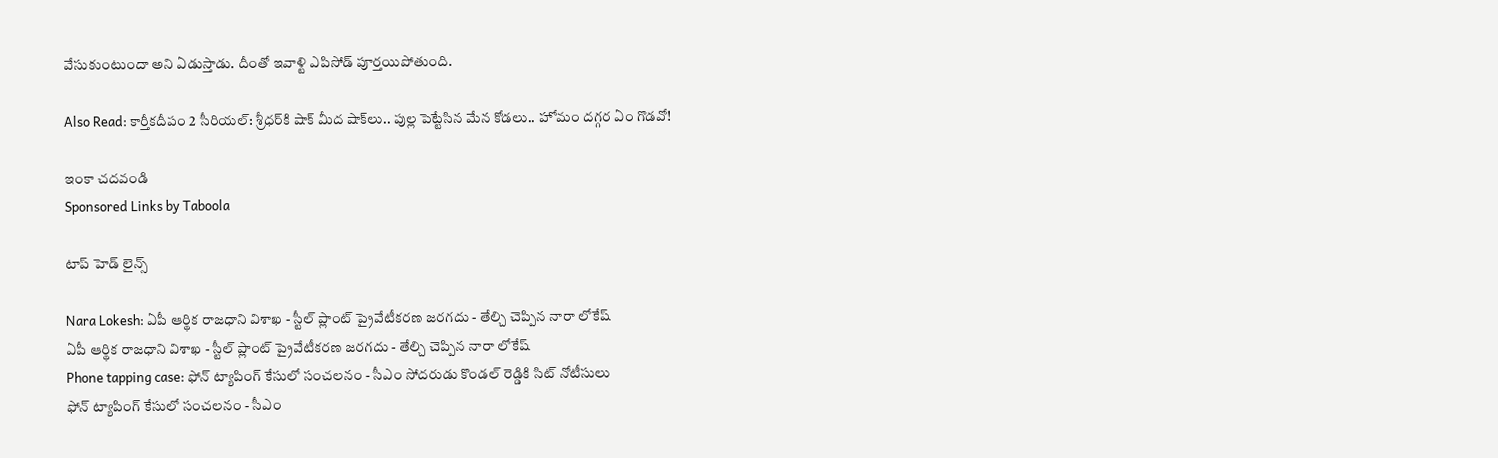వేసుకుంటుందా అని ఏడుస్తాడు. దీంతో ఇవాళ్టి ఎపిసోడ్ పూర్తయిపోతుంది.

Also Read: కార్తీకదీపం 2 సీరియల్: శ్రీధర్‌కి షాక్‌ మీద షాక్‌లు.. పుల్ల పెట్టేసిన మేన కోడలు.. హోమం దగ్గర ఏం గొడవో!

ఇంకా చదవండి
Sponsored Links by Taboola

టాప్ హెడ్ లైన్స్

Nara Lokesh: ఏపీ ఆర్థిక రాజధాని విశాఖ - స్టీల్ ప్లాంట్ ప్రైవేటీకరణ జరగదు - తేల్చి చెప్పిన నారా లోకేష్
ఏపీ ఆర్థిక రాజధాని విశాఖ - స్టీల్ ప్లాంట్ ప్రైవేటీకరణ జరగదు - తేల్చి చెప్పిన నారా లోకేష్
Phone tapping case: ఫోన్ ట్యాపింగ్ కేసులో సంచలనం - సీఎం సోదరుడు కొండల్ రెడ్డికి సిట్ నోటీసులు
ఫోన్ ట్యాపింగ్ కేసులో సంచలనం - సీఎం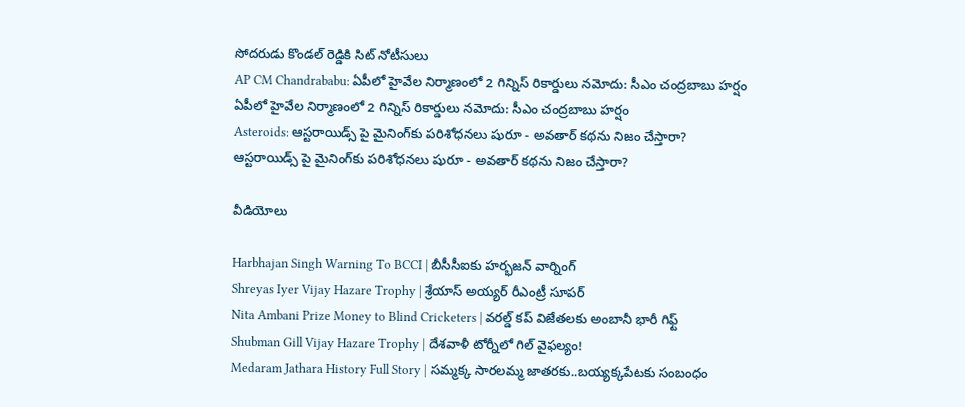సోదరుడు కొండల్ రెడ్డికి సిట్ నోటీసులు
AP CM Chandrababu: ఏపీలో హైవేల నిర్మాణంలో 2 గిన్నిస్ రికార్డులు నమోదు: సీఎం చంద్రబాబు హర్షం
ఏపీలో హైవేల నిర్మాణంలో 2 గిన్నిస్ రికార్డులు నమోదు: సీఎం చంద్రబాబు హర్షం
Asteroids: ఆస్టరాయిడ్స్ పై మైనింగ్‌కు పరిశోధనలు షురూ - అవతార్‌ కథను నిజం చేస్తారా?
ఆస్టరాయిడ్స్ పై మైనింగ్‌కు పరిశోధనలు షురూ - అవతార్‌ కథను నిజం చేస్తారా?

వీడియోలు

Harbhajan Singh Warning To BCCI | బీసీసీఐకు హర్భజన్ వార్నింగ్
Shreyas Iyer Vijay Hazare Trophy | శ్రేయాస్ అయ్య‌ర్‌ రీఎంట్రీ సూపర్
Nita Ambani Prize Money to Blind Cricketers | వరల్డ్ కప్ విజేతలకు అంబానీ భారీ గిఫ్ట్
Shubman Gill Vijay Hazare Trophy | దేశవాళీ టోర్నీలో గిల్ వైఫల్యం!
Medaram Jathara History Full Story | సమ్మక్క సారలమ్మ జాతరకు..బయ్యక్కపేటకు సంబంధం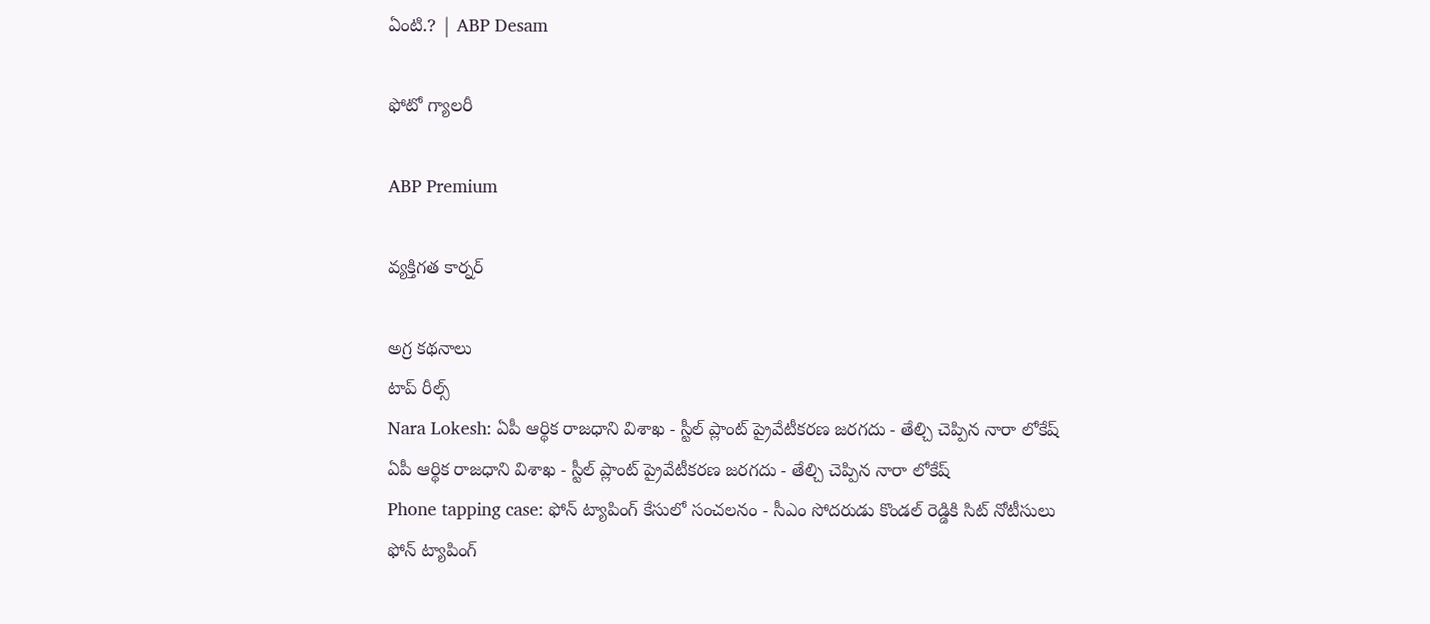ఏంటి.? | ABP Desam

ఫోటో గ్యాలరీ

ABP Premium

వ్యక్తిగత కార్నర్

అగ్ర కథనాలు
టాప్ రీల్స్
Nara Lokesh: ఏపీ ఆర్థిక రాజధాని విశాఖ - స్టీల్ ప్లాంట్ ప్రైవేటీకరణ జరగదు - తేల్చి చెప్పిన నారా లోకేష్
ఏపీ ఆర్థిక రాజధాని విశాఖ - స్టీల్ ప్లాంట్ ప్రైవేటీకరణ జరగదు - తేల్చి చెప్పిన నారా లోకేష్
Phone tapping case: ఫోన్ ట్యాపింగ్ కేసులో సంచలనం - సీఎం సోదరుడు కొండల్ రెడ్డికి సిట్ నోటీసులు
ఫోన్ ట్యాపింగ్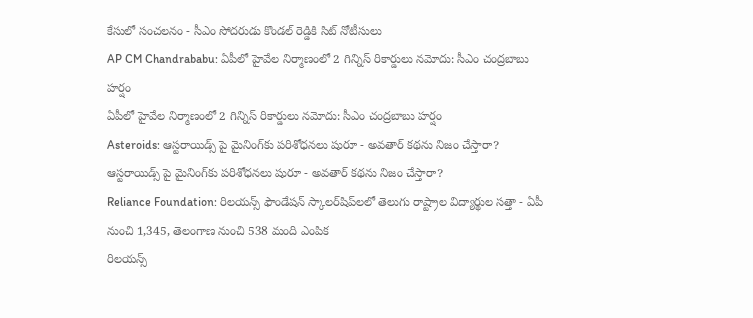కేసులో సంచలనం - సీఎం సోదరుడు కొండల్ రెడ్డికి సిట్ నోటీసులు
AP CM Chandrababu: ఏపీలో హైవేల నిర్మాణంలో 2 గిన్నిస్ రికార్డులు నమోదు: సీఎం చంద్రబాబు హర్షం
ఏపీలో హైవేల నిర్మాణంలో 2 గిన్నిస్ రికార్డులు నమోదు: సీఎం చంద్రబాబు హర్షం
Asteroids: ఆస్టరాయిడ్స్ పై మైనింగ్‌కు పరిశోధనలు షురూ - అవతార్‌ కథను నిజం చేస్తారా?
ఆస్టరాయిడ్స్ పై మైనింగ్‌కు పరిశోధనలు షురూ - అవతార్‌ కథను నిజం చేస్తారా?
Reliance Foundation: రిలయన్స్ ఫౌండేషన్ స్కాలర్‌షిప్‌లలో తెలుగు రాష్ట్రాల విద్యార్థుల సత్తా - ఏపీ నుంచి 1,345, తెలంగాణ నుంచి 538 మంది ఎంపిక
రిలయన్స్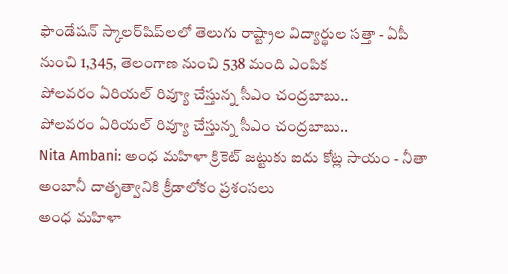ఫౌండేషన్ స్కాలర్‌షిప్‌లలో తెలుగు రాష్ట్రాల విద్యార్థుల సత్తా - ఏపీ నుంచి 1,345, తెలంగాణ నుంచి 538 మంది ఎంపిక
పోలవరం ఏరియల్‌ రివ్యూ చేస్తున్న సీఎం చంద్రబాబు..
పోలవరం ఏరియల్‌ రివ్యూ చేస్తున్న సీఎం చంద్రబాబు..
Nita Ambani: అంధ మహిళా క్రికెట్ జట్టుకు ఐదు కోట్ల సాయం - నీతా అంబానీ దాతృత్వానికి క్రీడాలోకం ప్రశంసలు
అంధ మహిళా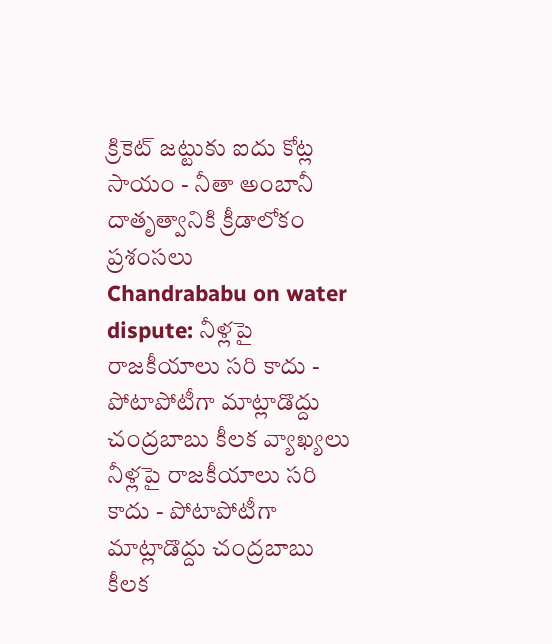క్రికెట్ జట్టుకు ఐదు కోట్ల సాయం - నీతా అంబానీ దాతృత్వానికి క్రీడాలోకం ప్రశంసలు
Chandrababu on water dispute: నీళ్లపై రాజకీయాలు సరి కాదు - పోటాపోటీగా మాట్లాడొద్దు చంద్రబాబు కీలక వ్యాఖ్యలు
నీళ్లపై రాజకీయాలు సరి కాదు - పోటాపోటీగా మాట్లాడొద్దు చంద్రబాబు కీలక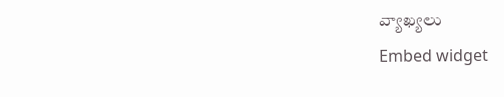వ్యాఖ్యలు
Embed widget